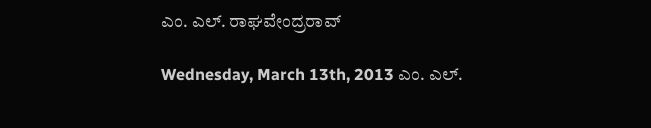ಎಂ. ಎಲ್. ರಾಘವೇಂದ್ರರಾವ್

Wednesday, March 13th, 2013 ಎಂ. ಎಲ್.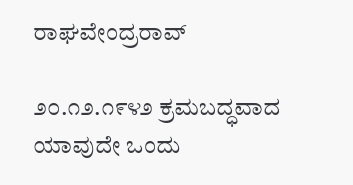ರಾಘವೇಂದ್ರರಾವ್

೨೦.೧೨.೧೯೪೨ ಕ್ರಮಬದ್ಧವಾದ ಯಾವುದೇ ಒಂದು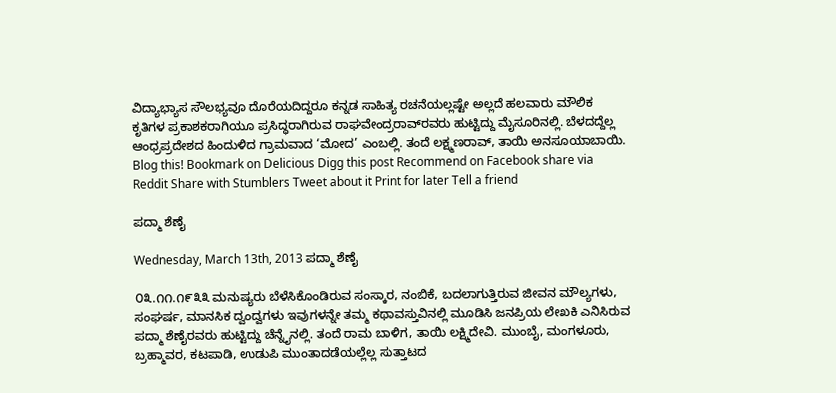ವಿದ್ಯಾಭ್ಯಾಸ ಸೌಲಭ್ಯವೂ ದೊರೆಯದಿದ್ದರೂ ಕನ್ನಡ ಸಾಹಿತ್ಯ ರಚನೆಯಲ್ಲಷ್ಟೇ ಅಲ್ಲದೆ ಹಲವಾರು ಮೌಲಿಕ ಕೃತಿಗಳ ಪ್ರಕಾಶಕರಾಗಿಯೂ ಪ್ರಸಿದ್ಧರಾಗಿರುವ ರಾಘವೇಂದ್ರರಾವ್‌ರವರು ಹುಟ್ಟಿದ್ದು ಮೈಸೂರಿನಲ್ಲಿ. ಬೆಳದದ್ದೆಲ್ಲ ಆಂಧ್ರಪ್ರದೇಶದ ಹಿಂದುಳಿದ ಗ್ರಾಮವಾದ ‘ಮೋದ’ ಎಂಬಲ್ಲಿ. ತಂದೆ ಲಕ್ಷ್ಮಣರಾವ್‌, ತಾಯಿ ಅನಸೂಯಾಬಾಯಿ. Blog this! Bookmark on Delicious Digg this post Recommend on Facebook share via Reddit Share with Stumblers Tweet about it Print for later Tell a friend

ಪದ್ಮಾ ಶೆಣೈ

Wednesday, March 13th, 2013 ಪದ್ಮಾ ಶೆಣೈ

೦೩.೧೧.೧೯೩೩ ಮನುಷ್ಯರು ಬೆಳೆಸಿಕೊಂಡಿರುವ ಸಂಸ್ಕಾರ, ನಂಬಿಕೆ, ಬದಲಾಗುತ್ತಿರುವ ಜೀವನ ಮೌಲ್ಯಗಳು, ಸಂಘರ್ಷ, ಮಾನಸಿಕ ದ್ವಂದ್ವಗಳು ಇವುಗಳನ್ನೇ ತಮ್ಮ ಕಥಾವಸ್ತುವಿನಲ್ಲಿ ಮೂಡಿಸಿ ಜನಪ್ರಿಯ ಲೇಖಕಿ ಎನಿಸಿರುವ ಪದ್ಮಾ ಶೆಣೈರವರು ಹುಟ್ಟಿದ್ದು ಚೆನ್ನೈನಲ್ಲಿ. ತಂದೆ ರಾಮ ಬಾಳಿಗ, ತಾಯಿ ಲಕ್ಷ್ಮಿದೇವಿ. ಮುಂಬೈ, ಮಂಗಳೂರು, ಬ್ರಹ್ಮಾವರ, ಕಟಪಾಡಿ, ಉಡುಪಿ ಮುಂತಾದಡೆಯಲ್ಲೆಲ್ಲ ಸುತ್ತಾಟದ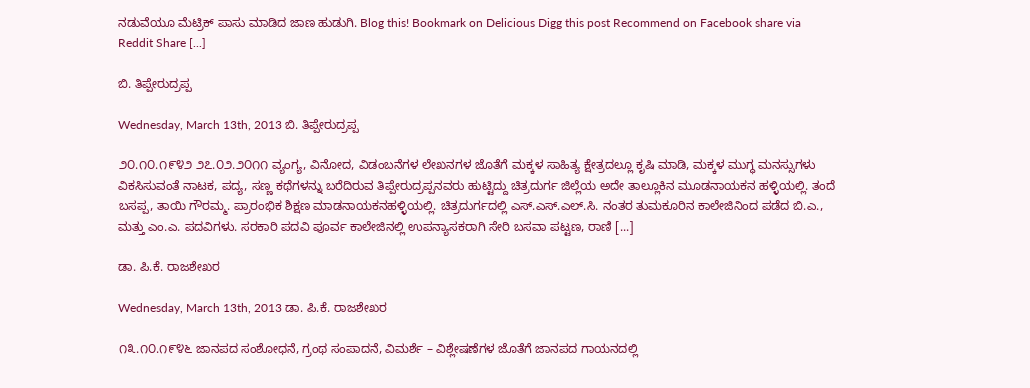ನಡುವೆಯೂ ಮೆಟ್ರಿಕ್ ಪಾಸು ಮಾಡಿದ ಜಾಣ ಹುಡುಗಿ. Blog this! Bookmark on Delicious Digg this post Recommend on Facebook share via Reddit Share [...]

ಬಿ. ತಿಪ್ಪೇರುದ್ರಪ್ಪ

Wednesday, March 13th, 2013 ಬಿ. ತಿಪ್ಪೇರುದ್ರಪ್ಪ

೨೦.೧೦.೧೯೪೨ ೨೭.೦೨.೨೦೧೧ ವ್ಯಂಗ್ಯ, ವಿನೋದ, ವಿಡಂಬನೆಗಳ ಲೇಖನಗಳ ಜೊತೆಗೆ ಮಕ್ಕಳ ಸಾಹಿತ್ಯ ಕ್ಷೇತ್ರದಲ್ಲೂ ಕೃಷಿ ಮಾಡಿ, ಮಕ್ಕಳ ಮುಗ್ಧ ಮನಸ್ಸುಗಳು ವಿಕಸಿಸುವಂತೆ ನಾಟಕ, ಪದ್ಯ, ಸಣ್ಣ ಕಥೆಗಳನ್ನು ಬರೆದಿರುವ ತಿಪ್ಪೇರುದ್ರಪ್ಪನವರು ಹುಟ್ಟಿದ್ದು ಚಿತ್ರದುರ್ಗ ಜಿಲ್ಲೆಯ ಅದೇ ತಾಲ್ಲೂಕಿನ ಮೂಡನಾಯಕನ ಹಳ್ಳಿಯಲ್ಲಿ. ತಂದೆ ಬಸಪ್ಪ, ತಾಯಿ ಗೌರಮ್ಮ. ಪ್ರಾರಂಭಿಕ ಶಿಕ್ಷಣ ಮಾಡನಾಯಕನಹಳ್ಳಿಯಲ್ಲಿ. ಚಿತ್ರದುರ್ಗದಲ್ಲಿ ಎಸ್.ಎಸ್.ಎಲ್.ಸಿ. ನಂತರ ತುಮಕೂರಿನ ಕಾಲೇಜಿನಿಂದ ಪಡೆದ ಬಿ.ಎ., ಮತ್ತು ಎಂ.ಎ. ಪದವಿಗಳು. ಸರಕಾರಿ ಪದವಿ ಪೂರ್ವ ಕಾಲೇಜಿನಲ್ಲಿ ಉಪನ್ಯಾಸಕರಾಗಿ ಸೇರಿ ಬಸವಾ ಪಟ್ಟಣ, ರಾಣಿ [...]

ಡಾ. ಪಿ.ಕೆ. ರಾಜಶೇಖರ

Wednesday, March 13th, 2013 ಡಾ. ಪಿ.ಕೆ. ರಾಜಶೇಖರ

೧೩.೧೦.೧೯೪೬ ಜಾನಪದ ಸಂಶೋಧನೆ, ಗ್ರಂಥ ಸಂಪಾದನೆ, ವಿಮರ್ಶೆ – ವಿಶ್ಲೇಷಣೆಗಳ ಜೊತೆಗೆ ಜಾನಪದ ಗಾಯನದಲ್ಲಿ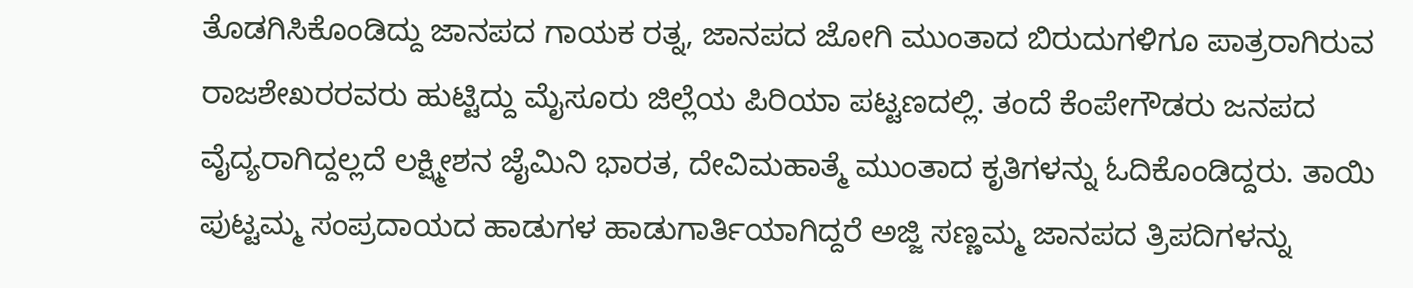ತೊಡಗಿಸಿಕೊಂಡಿದ್ದು ಜಾನಪದ ಗಾಯಕ ರತ್ನ, ಜಾನಪದ ಜೋಗಿ ಮುಂತಾದ ಬಿರುದುಗಳಿಗೂ ಪಾತ್ರರಾಗಿರುವ ರಾಜಶೇಖರರವರು ಹುಟ್ಟಿದ್ದು ಮೈಸೂರು ಜಿಲ್ಲೆಯ ಪಿರಿಯಾ ಪಟ್ಟಣದಲ್ಲಿ. ತಂದೆ ಕೆಂಪೇಗೌಡರು ಜನಪದ ವೈದ್ಯರಾಗಿದ್ದಲ್ಲದೆ ಲಕ್ಷ್ಮೀಶನ ಜೈಮಿನಿ ಭಾರತ, ದೇವಿಮಹಾತ್ಮೆ ಮುಂತಾದ ಕೃತಿಗಳನ್ನು ಓದಿಕೊಂಡಿದ್ದರು. ತಾಯಿ ಪುಟ್ಟಮ್ಮ ಸಂಪ್ರದಾಯದ ಹಾಡುಗಳ ಹಾಡುಗಾರ್ತಿಯಾಗಿದ್ದರೆ ಅಜ್ಜಿ ಸಣ್ಣಮ್ಮ ಜಾನಪದ ತ್ರಿಪದಿಗಳನ್ನು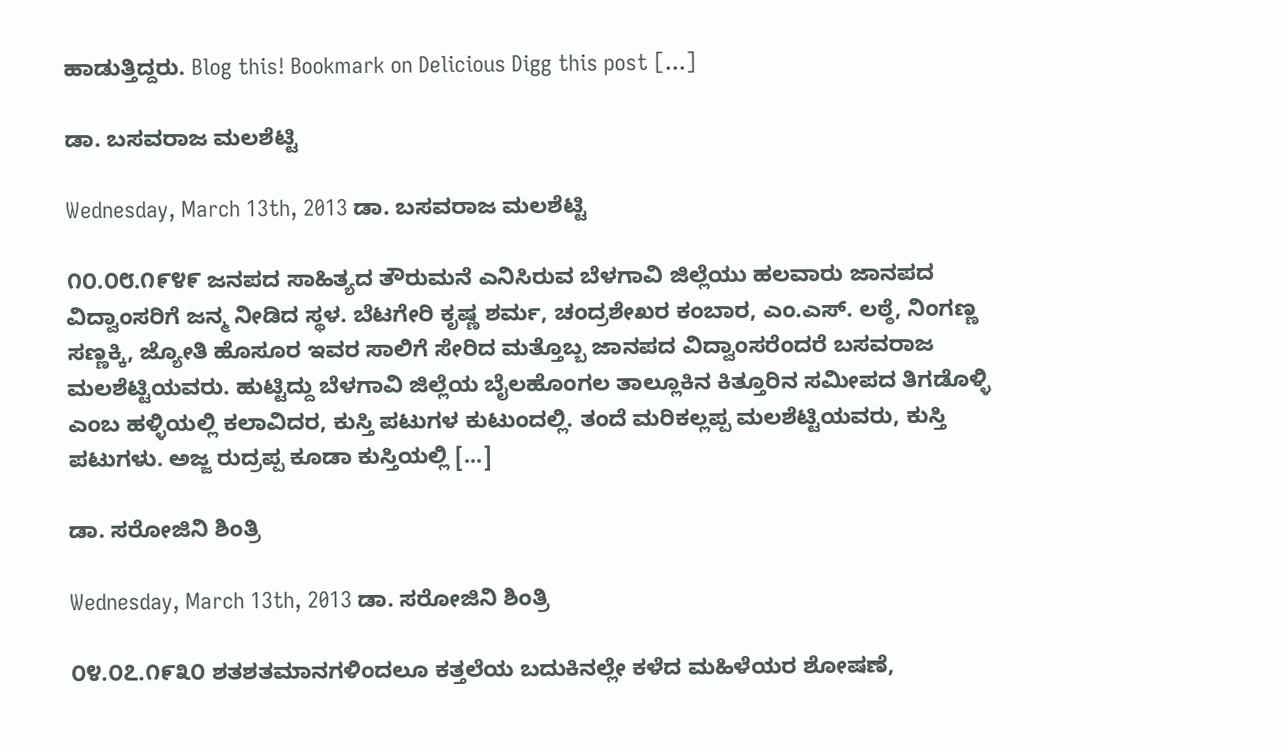ಹಾಡುತ್ತಿದ್ದರು. Blog this! Bookmark on Delicious Digg this post [...]

ಡಾ. ಬಸವರಾಜ ಮಲಶೆಟ್ಟಿ

Wednesday, March 13th, 2013 ಡಾ. ಬಸವರಾಜ ಮಲಶೆಟ್ಟಿ

೧೦.೦೮.೧೯೪೯ ಜನಪದ ಸಾಹಿತ್ಯದ ತೌರುಮನೆ ಎನಿಸಿರುವ ಬೆಳಗಾವಿ ಜಿಲ್ಲೆಯು ಹಲವಾರು ಜಾನಪದ ವಿದ್ವಾಂಸರಿಗೆ ಜನ್ಮ ನೀಡಿದ ಸ್ಥಳ. ಬೆಟಗೇರಿ ಕೃಷ್ಣ ಶರ್ಮ, ಚಂದ್ರಶೇಖರ ಕಂಬಾರ, ಎಂ.ಎಸ್. ಲಠ್ಠೆ, ನಿಂಗಣ್ಣ ಸಣ್ಣಕ್ಕಿ, ಜ್ಯೋತಿ ಹೊಸೂರ ಇವರ ಸಾಲಿಗೆ ಸೇರಿದ ಮತ್ತೊಬ್ಬ ಜಾನಪದ ವಿದ್ವಾಂಸರೆಂದರೆ ಬಸವರಾಜ ಮಲಶೆಟ್ಟಿಯವರು. ಹುಟ್ಟಿದ್ದು ಬೆಳಗಾವಿ ಜಿಲ್ಲೆಯ ಬೈಲಹೊಂಗಲ ತಾಲ್ಲೂಕಿನ ಕಿತ್ತೂರಿನ ಸಮೀಪದ ತಿಗಡೊಳ್ಳಿ ಎಂಬ ಹಳ್ಳಿಯಲ್ಲಿ ಕಲಾವಿದರ, ಕುಸ್ತಿ ಪಟುಗಳ ಕುಟುಂದಲ್ಲಿ. ತಂದೆ ಮರಿಕಲ್ಲಪ್ಪ ಮಲಶೆಟ್ಟಿಯವರು, ಕುಸ್ತಿ ಪಟುಗಳು. ಅಜ್ಜ ರುದ್ರಪ್ಪ ಕೂಡಾ ಕುಸ್ತಿಯಲ್ಲಿ [...]

ಡಾ. ಸರೋಜಿನಿ ಶಿಂತ್ರಿ

Wednesday, March 13th, 2013 ಡಾ. ಸರೋಜಿನಿ ಶಿಂತ್ರಿ

೦೪.೦೭.೧೯೩೦ ಶತಶತಮಾನಗಳಿಂದಲೂ ಕತ್ತಲೆಯ ಬದುಕಿನಲ್ಲೇ ಕಳೆದ ಮಹಿಳೆಯರ ಶೋಷಣೆ,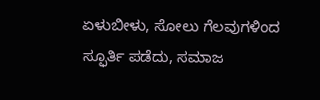ಏಳುಬೀಳು, ಸೋಲು ಗೆಲವುಗಳಿಂದ ಸ್ಫೂರ್ತಿ ಪಡೆದು, ಸಮಾಜ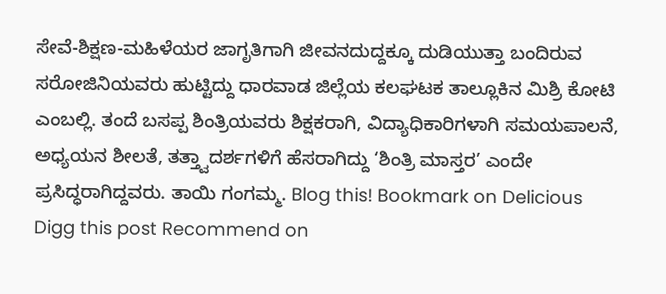ಸೇವೆ-ಶಿಕ್ಷಣ-ಮಹಿಳೆಯರ ಜಾಗೃತಿಗಾಗಿ ಜೀವನದುದ್ದಕ್ಕೂ ದುಡಿಯುತ್ತಾ ಬಂದಿರುವ ಸರೋಜಿನಿಯವರು ಹುಟ್ಟಿದ್ದು ಧಾರವಾಡ ಜಿಲ್ಲೆಯ ಕಲಘಟಕ ತಾಲ್ಲೂಕಿನ ಮಿಶ್ರಿ ಕೋಟಿ ಎಂಬಲ್ಲಿ. ತಂದೆ ಬಸಪ್ಪ ಶಿಂತ್ರಿಯವರು ಶಿಕ್ಷಕರಾಗಿ, ವಿದ್ಯಾಧಿಕಾರಿಗಳಾಗಿ ಸಮಯಪಾಲನೆ, ಅಧ್ಯಯನ ಶೀಲತೆ, ತತ್ತ್ವಾದರ್ಶಗಳಿಗೆ ಹೆಸರಾಗಿದ್ದು ‘ಶಿಂತ್ರಿ ಮಾಸ್ತರ’ ಎಂದೇ ಪ್ರಸಿದ್ಧರಾಗಿದ್ದವರು. ತಾಯಿ ಗಂಗಮ್ಮ. Blog this! Bookmark on Delicious Digg this post Recommend on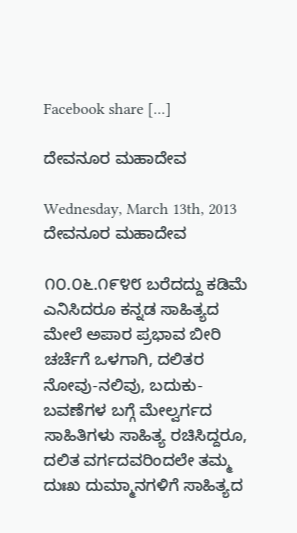Facebook share [...]

ದೇವನೂರ ಮಹಾದೇವ

Wednesday, March 13th, 2013 ದೇವನೂರ ಮಹಾದೇವ

೧೦.೦೬.೧೯೪೮ ಬರೆದದ್ದು ಕಡಿಮೆ ಎನಿಸಿದರೂ ಕನ್ನಡ ಸಾಹಿತ್ಯದ ಮೇಲೆ ಅಪಾರ ಪ್ರಭಾವ ಬೀರಿ ಚರ್ಚೆಗೆ ಒಳಗಾಗಿ, ದಲಿತರ ನೋವು-ನಲಿವು, ಬದುಕು-ಬವಣೆಗಳ ಬಗ್ಗೆ ಮೇಲ್ವರ್ಗದ ಸಾಹಿತಿಗಳು ಸಾಹಿತ್ಯ ರಚಿಸಿದ್ದರೂ, ದಲಿತ ವರ್ಗದವರಿಂದಲೇ ತಮ್ಮ ದುಃಖ ದುಮ್ಮಾನಗಳಿಗೆ ಸಾಹಿತ್ಯದ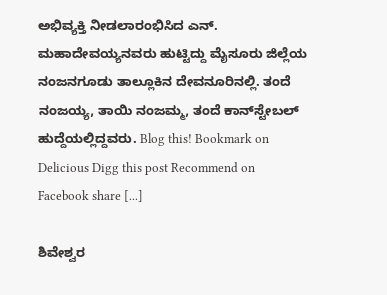ಅಭಿವ್ಯಕ್ತಿ ನೀಡಲಾರಂಭಿಸಿದ ಎನ್. ಮಹಾದೇವಯ್ಯನವರು ಹುಟ್ಟಿದ್ದು ಮೈಸೂರು ಜಿಲ್ಲೆಯ ನಂಜನಗೂಡು ತಾಲ್ಲೂಕಿನ ದೇವನೂರಿನಲ್ಲಿ. ತಂದೆ ನಂಜಯ್ಯ, ತಾಯಿ ನಂಜಮ್ಮ, ತಂದೆ ಕಾನ್‌ಸ್ಟೇಬಲ್ ಹುದ್ದೆಯಲ್ಲಿದ್ದವರು. Blog this! Bookmark on Delicious Digg this post Recommend on Facebook share [...]

ಶಿವೇಶ್ವರ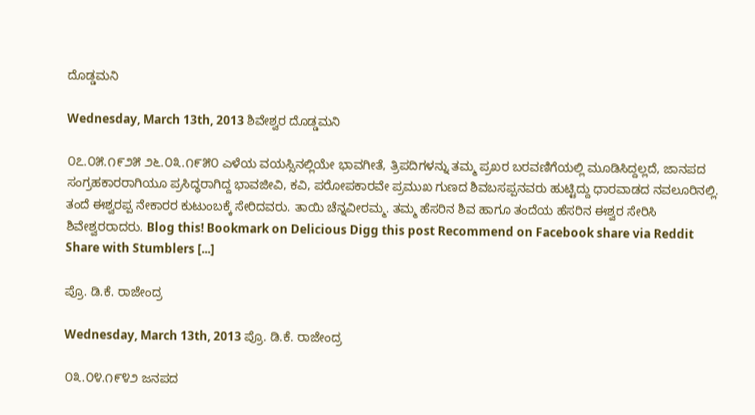ದೊಡ್ಡಮನಿ

Wednesday, March 13th, 2013 ಶಿವೇಶ್ವರ ದೊಡ್ಡಮನಿ

೦೭.೦೫.೧೯೨೫ ೨೬.೦೩.೧೯೫೦ ಎಳೆಯ ವಯಸ್ಸಿನಲ್ಲಿಯೇ ಭಾವಗೀತೆ, ತ್ರಿಪದಿಗಳನ್ನು ತಮ್ಮ ಪ್ರಖರ ಬರವಣಿಗೆಯಲ್ಲಿ ಮೂಡಿಸಿದ್ದಲ್ಲದೆ, ಜಾನಪದ ಸಂಗ್ರಹಕಾರರಾಗಿಯೂ ಪ್ರಸಿದ್ಧರಾಗಿದ್ದ ಭಾವಜೀವಿ, ಕವಿ, ಪರೋಪಕಾರವೇ ಪ್ರಮುಖ ಗುಣದ ಶಿವಬಸಪ್ಪನವರು ಹುಟ್ಟಿದ್ದು ಧಾರವಾಡದ ನವಲೂರಿನಲ್ಲಿ. ತಂದೆ ಈಶ್ವರಪ್ಪ ನೇಕಾರರ ಕುಟುಂಬಕ್ಕೆ ಸೇರಿದವರು. ತಾಯಿ ಚೆನ್ನವೀರಮ್ಮ. ತಮ್ಮ ಹೆಸರಿನ ಶಿವ ಹಾಗೂ ತಂದೆಯ ಹೆಸರಿನ ಈಶ್ವರ ಸೇರಿಸಿ ಶಿವೇಶ್ವರರಾದರು. Blog this! Bookmark on Delicious Digg this post Recommend on Facebook share via Reddit Share with Stumblers [...]

ಪ್ರೊ. ಡಿ.ಕೆ. ರಾಜೇಂದ್ರ

Wednesday, March 13th, 2013 ಪ್ರೊ. ಡಿ.ಕೆ. ರಾಜೇಂದ್ರ

೦೩.೦೪.೧೯೪೨ ಜನಪದ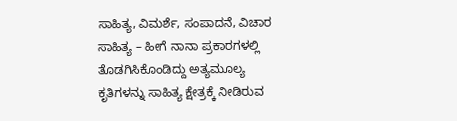ಸಾಹಿತ್ಯ, ವಿಮರ್ಶೆ, ಸಂಪಾದನೆ, ವಿಚಾರ ಸಾಹಿತ್ಯ – ಹೀಗೆ ನಾನಾ ಪ್ರಕಾರಗಳಲ್ಲಿ ತೊಡಗಿಸಿಕೊಂಡಿದ್ದು ಅತ್ಯಮೂಲ್ಯ ಕೃತಿಗಳನ್ನು ಸಾಹಿತ್ಯ ಕ್ಷೇತ್ರಕ್ಕೆ ನೀಡಿರುವ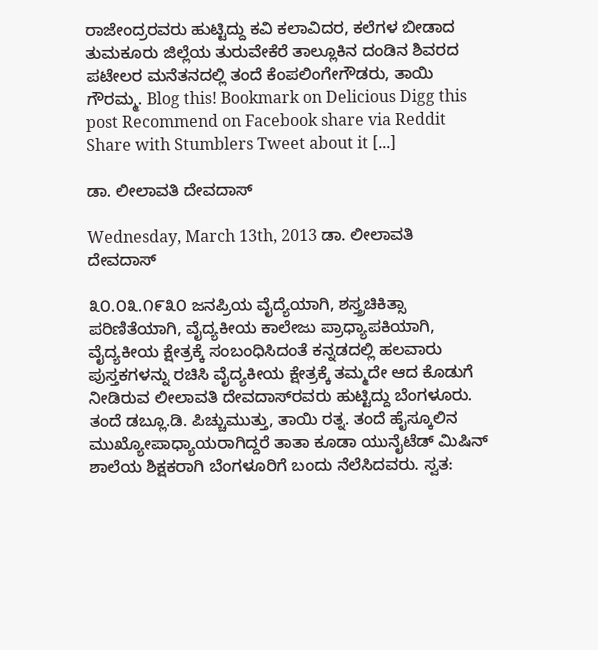ರಾಜೇಂದ್ರರವರು ಹುಟ್ಟಿದ್ದು ಕವಿ ಕಲಾವಿದರ, ಕಲೆಗಳ ಬೀಡಾದ ತುಮಕೂರು ಜಿಲ್ಲೆಯ ತುರುವೇಕೆರೆ ತಾಲ್ಲೂಕಿನ ದಂಡಿನ ಶಿವರದ ಪಟೇಲರ ಮನೆತನದಲ್ಲಿ ತಂದೆ ಕೆಂಪಲಿಂಗೇಗೌಡರು, ತಾಯಿ ಗೌರಮ್ಮ. Blog this! Bookmark on Delicious Digg this post Recommend on Facebook share via Reddit Share with Stumblers Tweet about it [...]

ಡಾ. ಲೀಲಾವತಿ ದೇವದಾಸ್

Wednesday, March 13th, 2013 ಡಾ. ಲೀಲಾವತಿ ದೇವದಾಸ್

೩೦.೦೩.೧೯೩೦ ಜನಪ್ರಿಯ ವೈದ್ಯೆಯಾಗಿ, ಶಸ್ತ್ರಚಿಕಿತ್ಸಾ ಪರಿಣಿತೆಯಾಗಿ, ವೈದ್ಯಕೀಯ ಕಾಲೇಜು ಪ್ರಾಧ್ಯಾಪಕಿಯಾಗಿ, ವೈದ್ಯಕೀಯ ಕ್ಷೇತ್ರಕ್ಕೆ ಸಂಬಂಧಿಸಿದಂತೆ ಕನ್ನಡದಲ್ಲಿ ಹಲವಾರು ಪುಸ್ತಕಗಳನ್ನು ರಚಿಸಿ ವೈದ್ಯಕೀಯ ಕ್ಷೇತ್ರಕ್ಕೆ ತಮ್ಮದೇ ಆದ ಕೊಡುಗೆ ನೀಡಿರುವ ಲೀಲಾವತಿ ದೇವದಾಸ್‌ರವರು ಹುಟ್ಟಿದ್ದು ಬೆಂಗಳೂರು. ತಂದೆ ಡಬ್ಲೂ.ಡಿ. ಪಿಚ್ಚುಮುತ್ತು, ತಾಯಿ ರತ್ನ. ತಂದೆ ಹೈಸ್ಕೂಲಿನ ಮುಖ್ಯೋಪಾಧ್ಯಾಯರಾಗಿದ್ದರೆ ತಾತಾ ಕೂಡಾ ಯುನೈಟೆಡ್ ಮಿಷಿನ್ ಶಾಲೆಯ ಶಿಕ್ಷಕರಾಗಿ ಬೆಂಗಳೂರಿಗೆ ಬಂದು ನೆಲೆಸಿದವರು. ಸ್ವತ: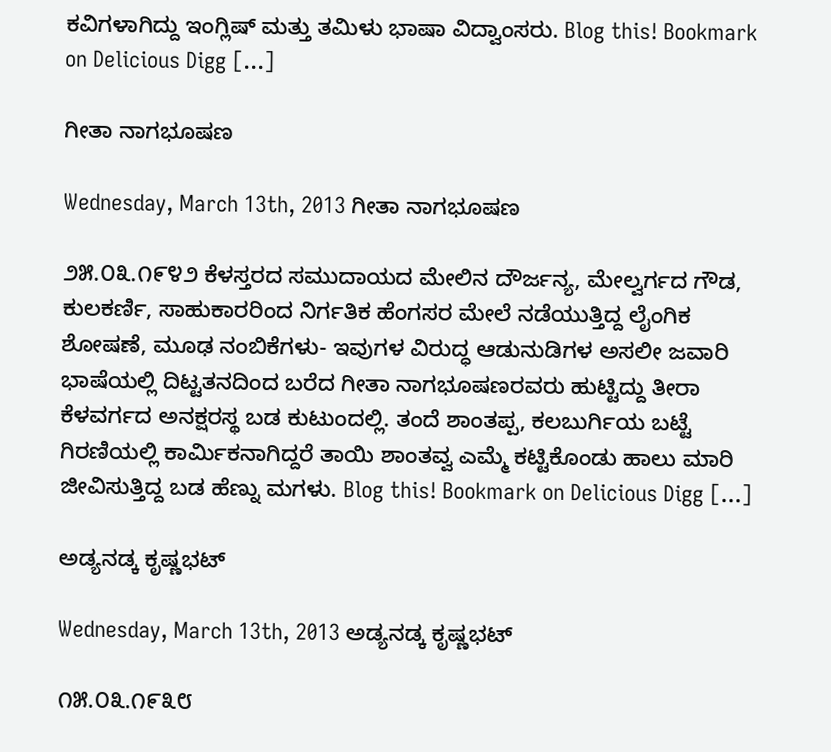ಕವಿಗಳಾಗಿದ್ದು ಇಂಗ್ಲಿಷ್ ಮತ್ತು ತಮಿಳು ಭಾಷಾ ವಿದ್ವಾಂಸರು. Blog this! Bookmark on Delicious Digg [...]

ಗೀತಾ ನಾಗಭೂಷಣ

Wednesday, March 13th, 2013 ಗೀತಾ ನಾಗಭೂಷಣ

೨೫.೦೩.೧೯೪೨ ಕೆಳಸ್ತರದ ಸಮುದಾಯದ ಮೇಲಿನ ದೌರ್ಜನ್ಯ, ಮೇಲ್ವರ್ಗದ ಗೌಡ, ಕುಲಕರ್ಣಿ, ಸಾಹುಕಾರರಿಂದ ನಿರ್ಗತಿಕ ಹೆಂಗಸರ ಮೇಲೆ ನಡೆಯುತ್ತಿದ್ದ ಲೈಂಗಿಕ ಶೋಷಣೆ, ಮೂಢ ನಂಬಿಕೆಗಳು- ಇವುಗಳ ವಿರುದ್ಧ ಆಡುನುಡಿಗಳ ಅಸಲೀ ಜವಾರಿ ಭಾಷೆಯಲ್ಲಿ ದಿಟ್ಟತನದಿಂದ ಬರೆದ ಗೀತಾ ನಾಗಭೂಷಣರವರು ಹುಟ್ಟಿದ್ದು ತೀರಾ ಕೆಳವರ್ಗದ ಅನಕ್ಷರಸ್ಥ ಬಡ ಕುಟುಂದಲ್ಲಿ. ತಂದೆ ಶಾಂತಪ್ಪ, ಕಲಬುರ್ಗಿಯ ಬಟ್ಟೆ ಗಿರಣಿಯಲ್ಲಿ ಕಾರ್ಮಿಕನಾಗಿದ್ದರೆ ತಾಯಿ ಶಾಂತವ್ವ ಎಮ್ಮೆ ಕಟ್ಟಿಕೊಂಡು ಹಾಲು ಮಾರಿ ಜೀವಿಸುತ್ತಿದ್ದ ಬಡ ಹೆಣ್ನು ಮಗಳು. Blog this! Bookmark on Delicious Digg [...]

ಅಡ್ಯನಡ್ಕ ಕೃಷ್ಣಭಟ್

Wednesday, March 13th, 2013 ಅಡ್ಯನಡ್ಕ ಕೃಷ್ಣಭಟ್

೧೫.೦೩.೧೯೩೮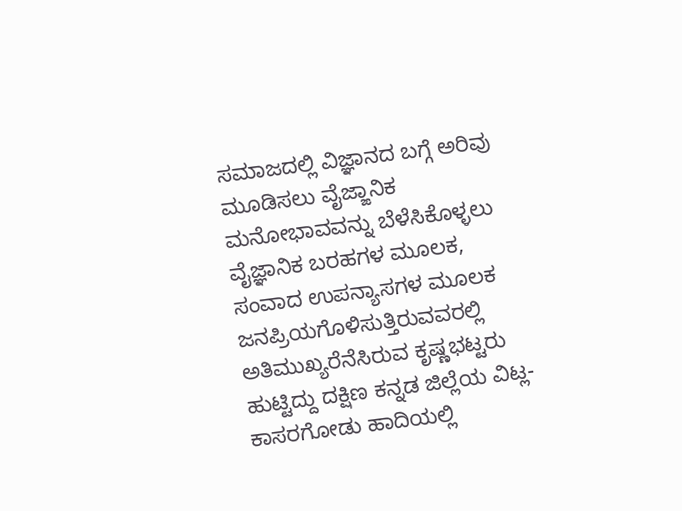ಸಮಾಜದಲ್ಲಿ ವಿಜ್ಞಾನದ ಬಗ್ಗೆ ಅರಿವು ಮೂಡಿಸಲು ವೈಜ್ಙಾನಿಕ ಮನೋಭಾವವನ್ನು ಬೆಳೆಸಿಕೊಳ್ಳಲು ವೈಜ್ಞಾನಿಕ ಬರಹಗಳ ಮೂಲಕ, ಸಂವಾದ ಉಪನ್ಯಾಸಗಳ ಮೂಲಕ ಜನಪ್ರಿಯಗೊಳಿಸುತ್ತಿರುವವರಲ್ಲಿ ಅತಿಮುಖ್ಯರೆನೆಸಿರುವ ಕೃಷ್ಣಭಟ್ಟರು ಹುಟ್ಟಿದ್ದು ದಕ್ಷಿಣ ಕನ್ನಡ ಜಿಲ್ಲೆಯ ವಿಟ್ಲ-ಕಾಸರಗೋಡು ಹಾದಿಯಲ್ಲಿ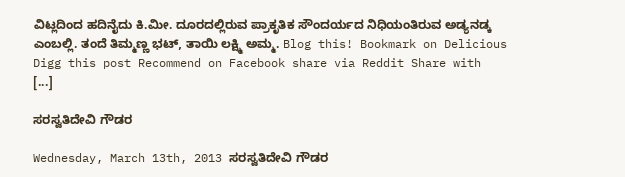ವಿಟ್ಲದಿಂದ ಹದಿನೈದು ಕಿ.ಮೀ. ದೂರದಲ್ಲಿರುವ ಪ್ರಾಕೃತಿಕ ಸೌಂದರ್ಯದ ನಿಧಿಯಂತಿರುವ ಅಡ್ಯನಡ್ಕ ಎಂಬಲ್ಲಿ. ತಂದೆ ತಿಮ್ಮಣ್ಣ ಭಟ್, ತಾಯಿ ಲಕ್ಷ್ಮಿ ಅಮ್ಮ. Blog this! Bookmark on Delicious Digg this post Recommend on Facebook share via Reddit Share with [...]

ಸರಸ್ವತಿದೇವಿ ಗೌಡರ

Wednesday, March 13th, 2013 ಸರಸ್ವತಿದೇವಿ ಗೌಡರ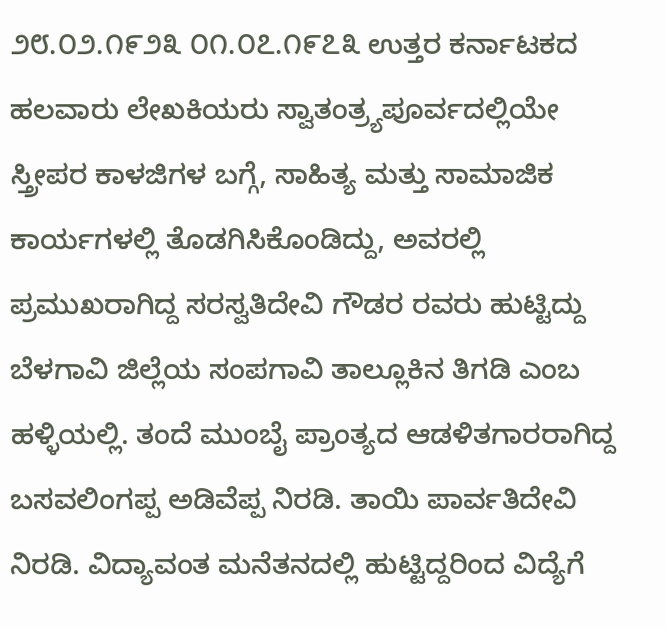೨೮.೦೨.೧೯೨೩ ೦೧.೦೭.೧೯೭೩ ಉತ್ತರ ಕರ್ನಾಟಕದ ಹಲವಾರು ಲೇಖಕಿಯರು ಸ್ವಾತಂತ್ರ‍್ಯಪೂರ್ವದಲ್ಲಿಯೇ ಸ್ತ್ರೀಪರ ಕಾಳಜಿಗಳ ಬಗ್ಗೆ, ಸಾಹಿತ್ಯ ಮತ್ತು ಸಾಮಾಜಿಕ ಕಾರ್ಯಗಳಲ್ಲಿ ತೊಡಗಿಸಿಕೊಂಡಿದ್ದು, ಅವರಲ್ಲಿ ಪ್ರಮುಖರಾಗಿದ್ದ ಸರಸ್ವತಿದೇವಿ ಗೌಡರ ರವರು ಹುಟ್ಟಿದ್ದು ಬೆಳಗಾವಿ ಜಿಲ್ಲೆಯ ಸಂಪಗಾವಿ ತಾಲ್ಲೂಕಿನ ತಿಗಡಿ ಎಂಬ ಹಳ್ಳಿಯಲ್ಲಿ. ತಂದೆ ಮುಂಬೈ ಪ್ರಾಂತ್ಯದ ಆಡಳಿತಗಾರರಾಗಿದ್ದ ಬಸವಲಿಂಗಪ್ಪ ಅಡಿವೆಪ್ಪ ನಿರಡಿ. ತಾಯಿ ಪಾರ್ವತಿದೇವಿ ನಿರಡಿ. ವಿದ್ಯಾವಂತ ಮನೆತನದಲ್ಲಿ ಹುಟ್ಟಿದ್ದರಿಂದ ವಿದ್ಯೆಗೆ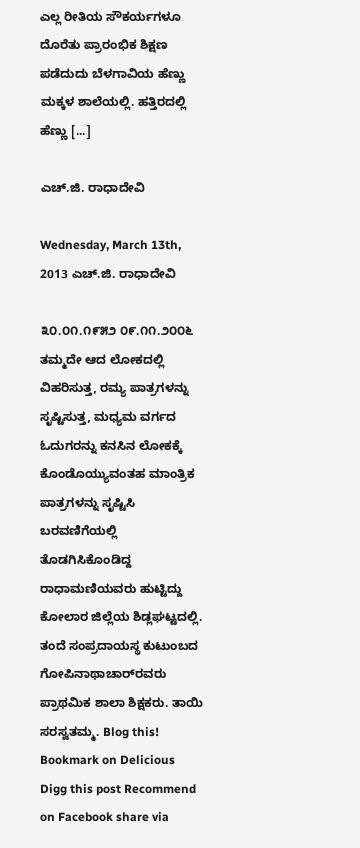ಎಲ್ಲ ರೀತಿಯ ಸೌಕರ್ಯಗಳೂ ದೊರೆತು ಪ್ರಾರಂಭಿಕ ಶಿಕ್ಷಣ ಪಡೆದುದು ಬೆಳಗಾವಿಯ ಹೆಣ್ಣು ಮಕ್ಕಳ ಶಾಲೆಯಲ್ಲಿ. ಹತ್ತಿರದಲ್ಲಿ ಹೆಣ್ಣು [...]

ಎಚ್.ಜಿ. ರಾಧಾದೇವಿ

Wednesday, March 13th, 2013 ಎಚ್.ಜಿ. ರಾಧಾದೇವಿ

೩೦.೦೧.೧೯೫೨ ೦೯.೧೧.೨೦೦೬ ತಮ್ಮದೇ ಆದ ಲೋಕದಲ್ಲಿ ವಿಹರಿಸುತ್ತ, ರಮ್ಯ ಪಾತ್ರಗಳನ್ನು ಸೃಷ್ಟಿಸುತ್ತ, ಮಧ್ಯಮ ವರ್ಗದ ಓದುಗರನ್ನು ಕನಸಿನ ಲೋಕಕ್ಕೆ ಕೊಂಡೊಯ್ಯುವಂತಹ ಮಾಂತ್ರಿಕ ಪಾತ್ರಗಳನ್ನು ಸೃಷ್ಟಿಸಿ ಬರವಣಿಗೆಯಲ್ಲಿ ತೊಡಗಿಸಿಕೊಂಡಿದ್ದ ರಾಧಾಮಣಿಯವರು ಹುಟ್ಟಿದ್ದು ಕೋಲಾರ ಜಿಲ್ಲೆಯ ಶಿಡ್ಲಘಟ್ಟದಲ್ಲಿ. ತಂದೆ ಸಂಪ್ರದಾಯಸ್ಥ ಕುಟುಂಬದ ಗೋಪಿನಾಥಾಚಾರ್‌ರವರು ಪ್ರಾಥಮಿಕ ಶಾಲಾ ಶಿಕ್ಷಕರು. ತಾಯಿ ಸರಸ್ವತಮ್ಮ. Blog this! Bookmark on Delicious Digg this post Recommend on Facebook share via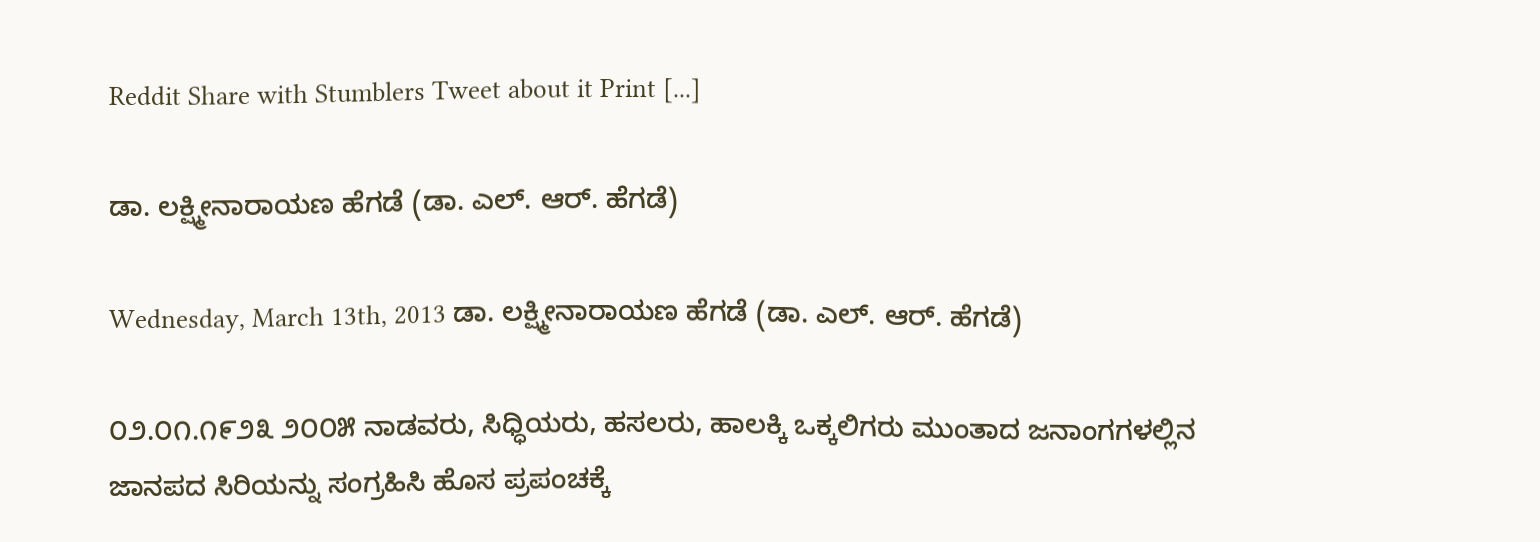Reddit Share with Stumblers Tweet about it Print [...]

ಡಾ. ಲಕ್ಷ್ಮೀನಾರಾಯಣ ಹೆಗಡೆ (ಡಾ. ಎಲ್. ಆರ್. ಹೆಗಡೆ)

Wednesday, March 13th, 2013 ಡಾ. ಲಕ್ಷ್ಮೀನಾರಾಯಣ ಹೆಗಡೆ (ಡಾ. ಎಲ್. ಆರ್. ಹೆಗಡೆ)

೦೨.೦೧.೧೯೨೩ ೨೦೦೫ ನಾಡವರು, ಸಿಧ್ಧಿಯರು, ಹಸಲರು, ಹಾಲಕ್ಕಿ ಒಕ್ಕಲಿಗರು ಮುಂತಾದ ಜನಾಂಗಗಳಲ್ಲಿನ ಜಾನಪದ ಸಿರಿಯನ್ನು ಸಂಗ್ರಹಿಸಿ ಹೊಸ ಪ್ರಪಂಚಕ್ಕೆ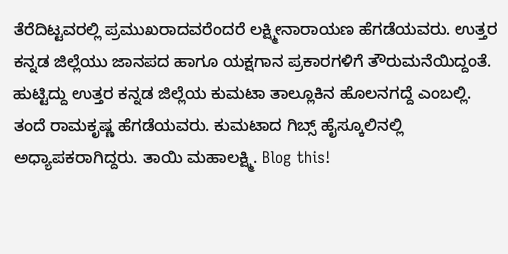ತೆರೆದಿಟ್ಟವರಲ್ಲಿ ಪ್ರಮುಖರಾದವರೆಂದರೆ ಲಕ್ಷ್ಮೀನಾರಾಯಣ ಹೆಗಡೆಯವರು. ಉತ್ತರ ಕನ್ನಡ ಜಿಲ್ಲೆಯು ಜಾನಪದ ಹಾಗೂ ಯಕ್ಷಗಾನ ಪ್ರಕಾರಗಳಿಗೆ ತೌರುಮನೆಯಿದ್ದಂತೆ. ಹುಟ್ಟಿದ್ದು ಉತ್ತರ ಕನ್ನಡ ಜಿಲ್ಲೆಯ ಕುಮಟಾ ತಾಲ್ಲೂಕಿನ ಹೊಲನಗದ್ದೆ ಎಂಬಲ್ಲಿ. ತಂದೆ ರಾಮಕೃಷ್ಣ ಹೆಗಡೆಯವರು. ಕುಮಟಾದ ಗಿಬ್ಸ್ ಹೈಸ್ಕೂಲಿನಲ್ಲಿ ಅಧ್ಯಾಪಕರಾಗಿದ್ದರು. ತಾಯಿ ಮಹಾಲಕ್ಷ್ಮಿ. Blog this!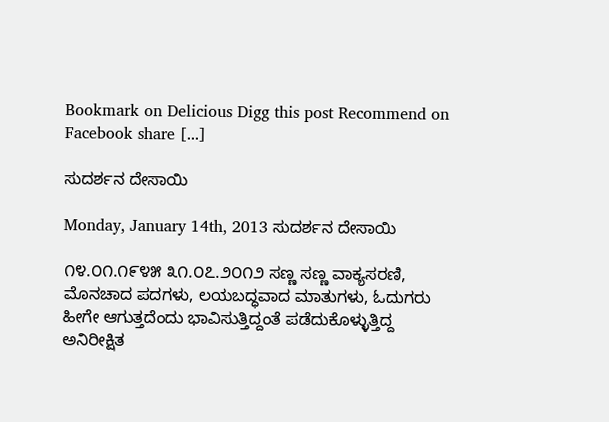Bookmark on Delicious Digg this post Recommend on Facebook share [...]

ಸುದರ್ಶನ ದೇಸಾಯಿ

Monday, January 14th, 2013 ಸುದರ್ಶನ ದೇಸಾಯಿ

೧೪.೦೧.೧೯೪೫ ೩೧.೦೭.೨೦೧೨ ಸಣ್ಣ ಸಣ್ಣ ವಾಕ್ಯಸರಣಿ, ಮೊನಚಾದ ಪದಗಳು, ಲಯಬದ್ಧವಾದ ಮಾತುಗಳು, ಓದುಗರು ಹೀಗೇ ಆಗುತ್ತದೆಂದು ಭಾವಿಸುತ್ತಿದ್ದಂತೆ ಪಡೆದುಕೊಳ್ಳುತ್ತಿದ್ದ  ಅನಿರೀಕ್ಷಿತ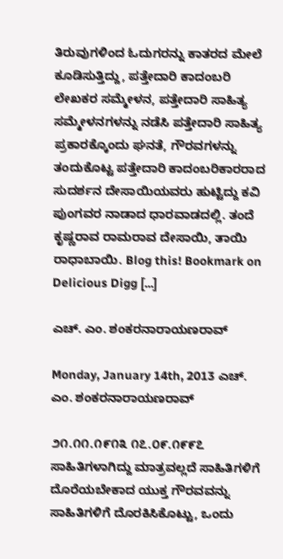ತಿರುವುಗಳಿಂದ ಓದುಗರನ್ನು ಕಾತರದ ಮೇಲೆ ಕೂಡಿಸುತ್ತಿದ್ದು, ಪತ್ತೇದಾರಿ ಕಾದಂಬರಿ ಲೇಖಕರ ಸಮ್ಮೇಳನ, ಪತ್ತೇದಾರಿ ಸಾಹಿತ್ಯ ಸಮ್ಮೇಳನಗಳನ್ನು ನಡೆಸಿ ಪತ್ತೇದಾರಿ ಸಾಹಿತ್ಯ ಪ್ರಕಾರಕ್ಕೊಂದು ಘನತೆ, ಗೌರವಗಳನ್ನು ತಂದುಕೊಟ್ಟ ಪತ್ತೇದಾರಿ ಕಾದಂಬರಿಕಾರರಾದ ಸುದರ್ಶನ ದೇಸಾಯಿಯವರು ಹುಟ್ಟಿದ್ದು ಕವಿ ಪುಂಗವರ ನಾಡಾದ ಧಾರವಾಡದಲ್ಲಿ. ತಂದೆ ಕೃಷ್ಣರಾವ ರಾಮರಾವ ದೇಸಾಯಿ, ತಾಯಿ ರಾಧಾಬಾಯಿ. Blog this! Bookmark on Delicious Digg [...]

ಎಚ್. ಎಂ. ಶಂಕರನಾರಾಯಣರಾವ್

Monday, January 14th, 2013 ಎಚ್. ಎಂ. ಶಂಕರನಾರಾಯಣರಾವ್

೨೧.೧೧.೧೯೧೩ ೧೭.೦೯.೧೯೯೭ ಸಾಹಿತಿಗಳಾಗಿದ್ದು ಮಾತ್ರವಲ್ಲದೆ ಸಾಹಿತಿಗಳಿಗೆ ದೊರೆಯಬೇಕಾದ ಯುಕ್ತ ಗೌರವವನ್ನು ಸಾಹಿತಿಗಳಿಗೆ ದೊರಕಿಸಿಕೊಟ್ಟು, ಒಂದು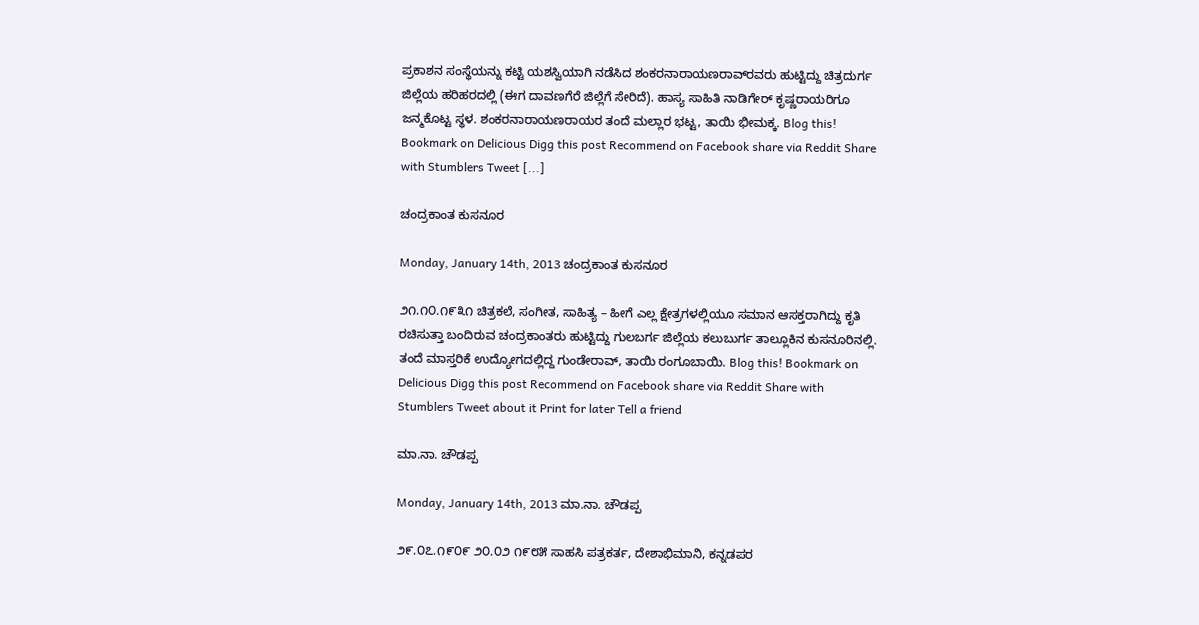ಪ್ರಕಾಶನ ಸಂಸ್ಥೆಯನ್ನು ಕಟ್ಟಿ ಯಶಸ್ವಿಯಾಗಿ ನಡೆಸಿದ ಶಂಕರನಾರಾಯಣರಾವ್‌ರವರು ಹುಟ್ಟಿದ್ದು ಚಿತ್ರದುರ್ಗ ಜಿಲ್ಲೆಯ ಹರಿಹರದಲ್ಲಿ (ಈಗ ದಾವಣಗೆರೆ ಜಿಲ್ಲೆಗೆ ಸೇರಿದೆ). ಹಾಸ್ಯ ಸಾಹಿತಿ ನಾಡಿಗೇರ್ ಕೃಷ್ಣರಾಯರಿಗೂ ಜನ್ಮಕೊಟ್ಟ ಸ್ಥಳ. ಶಂಕರನಾರಾಯಣರಾಯರ ತಂದೆ ಮಲ್ಲಾರ ಭಟ್ಟ, ತಾಯಿ ಭೀಮಕ್ಕ. Blog this! Bookmark on Delicious Digg this post Recommend on Facebook share via Reddit Share with Stumblers Tweet [...]

ಚಂದ್ರಕಾಂತ ಕುಸನೂರ

Monday, January 14th, 2013 ಚಂದ್ರಕಾಂತ ಕುಸನೂರ

೨೧.೧೦.೧೯೩೧ ಚಿತ್ರಕಲೆ, ಸಂಗೀತ, ಸಾಹಿತ್ಯ – ಹೀಗೆ ಎಲ್ಲ ಕ್ಷೇತ್ರಗಳಲ್ಲಿಯೂ ಸಮಾನ ಆಸಕ್ತರಾಗಿದ್ದು ಕೃತಿ ರಚಿಸುತ್ತಾ ಬಂದಿರುವ ಚಂದ್ರಕಾಂತರು ಹುಟ್ಟಿದ್ದು ಗುಲಬರ್ಗ ಜಿಲ್ಲೆಯ ಕಲುಬುರ್ಗ ತಾಲ್ಲೂಕಿನ ಕುಸನೂರಿನಲ್ಲಿ. ತಂದೆ ಮಾಸ್ತರಿಕೆ ಉದ್ಯೋಗದಲ್ಲಿದ್ದ ಗುಂಡೇರಾವ್, ತಾಯಿ ರಂಗೂಬಾಯಿ. Blog this! Bookmark on Delicious Digg this post Recommend on Facebook share via Reddit Share with Stumblers Tweet about it Print for later Tell a friend

ಮಾ.ನಾ. ಚೌಡಪ್ಪ

Monday, January 14th, 2013 ಮಾ.ನಾ. ಚೌಡಪ್ಪ

೨೯.೦೭.೧೯೦೯ ೨೦.೦೨ ೧೯೮೫ ಸಾಹಸಿ ಪತ್ರಕರ್ತ, ದೇಶಾಭಿಮಾನಿ, ಕನ್ನಡಪರ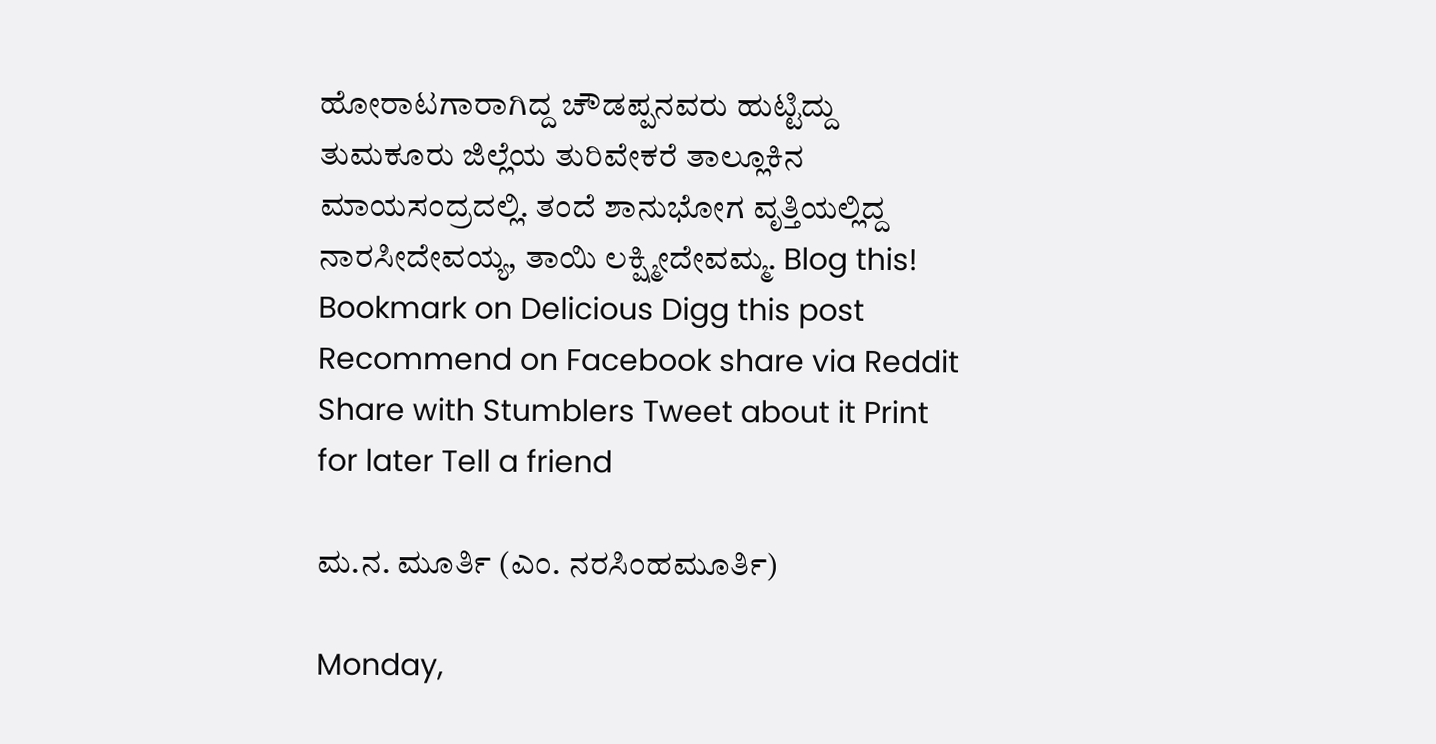ಹೋರಾಟಗಾರಾಗಿದ್ದ ಚೌಡಪ್ಪನವರು ಹುಟ್ಟಿದ್ದು ತುಮಕೂರು ಜಿಲ್ಲೆಯ ತುರಿವೇಕರೆ ತಾಲ್ಲೂಕಿನ ಮಾಯಸಂದ್ರದಲ್ಲಿ. ತಂದೆ ಶಾನುಭೋಗ ವೃತ್ತಿಯಲ್ಲಿದ್ದ ನಾರಸೀದೇವಯ್ಯ, ತಾಯಿ ಲಕ್ಷ್ಮೀದೇವಮ್ಮ. Blog this! Bookmark on Delicious Digg this post Recommend on Facebook share via Reddit Share with Stumblers Tweet about it Print for later Tell a friend

ಮ.ನ. ಮೂರ್ತಿ (ಎಂ. ನರಸಿಂಹಮೂರ್ತಿ)

Monday,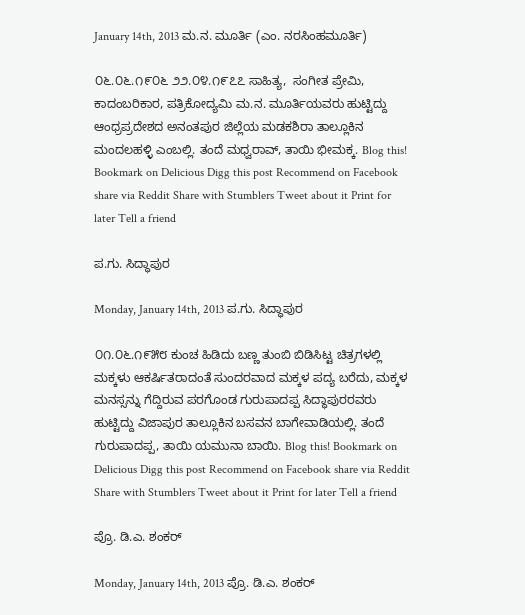January 14th, 2013 ಮ.ನ. ಮೂರ್ತಿ (ಎಂ. ನರಸಿಂಹಮೂರ್ತಿ)

೦೬.೦೬.೧೯೦೬ ೨೨.೦೪.೧೯೭೭ ಸಾಹಿತ್ಯ,  ಸಂಗೀತ ಪ್ರೇಮಿ, ಕಾದಂಬರಿಕಾರ, ಪತ್ರಿಕೋದ್ಯಮಿ ಮ.ನ. ಮೂರ್ತಿಯವರು ಹುಟ್ಟಿದ್ದು ಆಂಧ್ರಪ್ರದೇಶದ ಅನಂತಪುರ ಜಿಲ್ಲೆಯ ಮಡಕಶಿರಾ ತಾಲ್ಲೂಕಿನ ಮಂದಲಹಳ್ಳಿ ಎಂಬಲ್ಲಿ. ತಂದೆ ಮಧ್ವರಾವ್, ತಾಯಿ ಭೀಮಕ್ಕ. Blog this! Bookmark on Delicious Digg this post Recommend on Facebook share via Reddit Share with Stumblers Tweet about it Print for later Tell a friend

ಪ.ಗು. ಸಿದ್ಧಾಪುರ

Monday, January 14th, 2013 ಪ.ಗು. ಸಿದ್ಧಾಪುರ

೦೧.೦೬.೧೯೫೮ ಕುಂಚ ಹಿಡಿದು ಬಣ್ಣ ತುಂಬಿ ಬಿಡಿಸಿಟ್ಟ ಚಿತ್ರಗಳಲ್ಲಿ ಮಕ್ಕಳು ಆಕರ್ಷಿತರಾದಂತೆ ಸುಂದರವಾದ ಮಕ್ಕಳ ಪದ್ಯ ಬರೆದು, ಮಕ್ಕಳ ಮನಸ್ಸನ್ನು ಗೆದ್ದಿರುವ ಪರಗೊಂಡ ಗುರುಪಾದಪ್ಪ ಸಿದ್ಧಾಪುರರವರು ಹುಟ್ಟಿದ್ದು ವಿಜಾಪುರ ತಾಲ್ಲೂಕಿನ ಬಸವನ ಬಾಗೇವಾಡಿಯಲ್ಲಿ. ತಂದೆ ಗುರುಪಾದಪ್ಪ, ತಾಯಿ ಯಮುನಾ ಬಾಯಿ. Blog this! Bookmark on Delicious Digg this post Recommend on Facebook share via Reddit Share with Stumblers Tweet about it Print for later Tell a friend

ಪ್ರೊ. ಡಿ.ಎ. ಶಂಕರ್

Monday, January 14th, 2013 ಪ್ರೊ. ಡಿ.ಎ. ಶಂಕರ್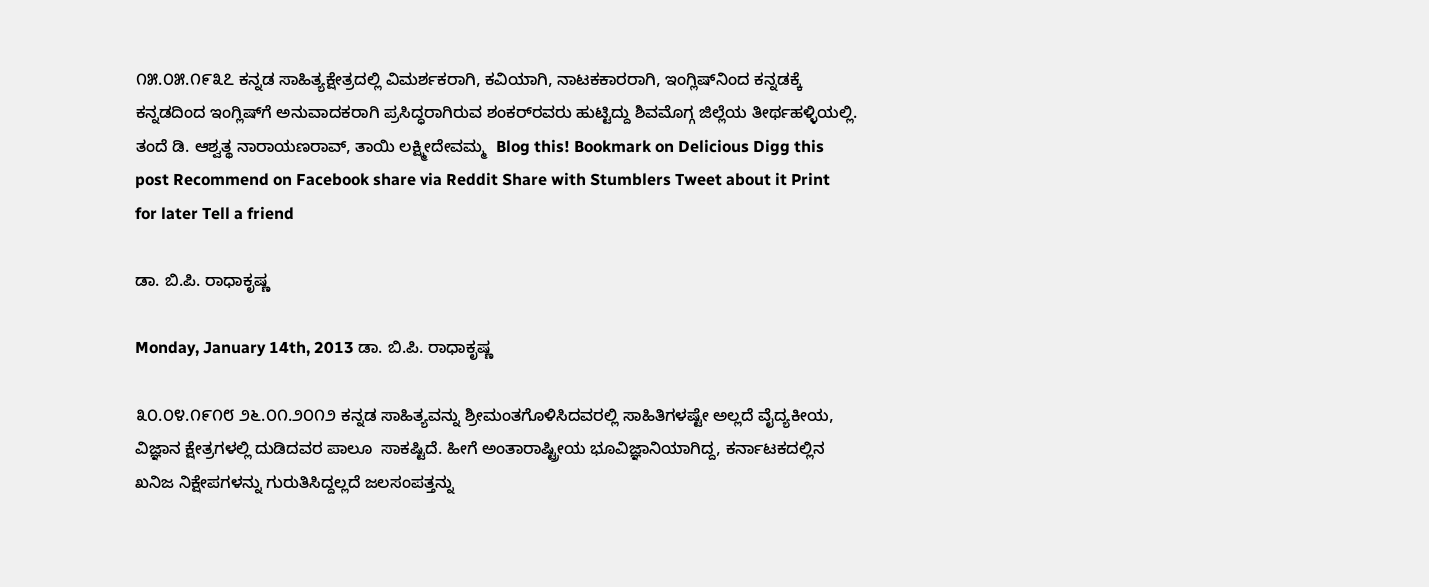೧೫.೦೫.೧೯೩೭ ಕನ್ನಡ ಸಾಹಿತ್ಯಕ್ಷೇತ್ರದಲ್ಲಿ ವಿಮರ್ಶಕರಾಗಿ, ಕವಿಯಾಗಿ, ನಾಟಕಕಾರರಾಗಿ, ಇಂಗ್ಲಿಷ್‌ನಿಂದ ಕನ್ನಡಕ್ಕೆ ಕನ್ನಡದಿಂದ ಇಂಗ್ಲಿಷ್‌ಗೆ ಅನುವಾದಕರಾಗಿ ಪ್ರಸಿದ್ಧರಾಗಿರುವ ಶಂಕರ್‌ರವರು ಹುಟ್ಟಿದ್ದು ಶಿವಮೊಗ್ಗ ಜಿಲ್ಲೆಯ ತೀರ್ಥಹಳ್ಳಿಯಲ್ಲಿ. ತಂದೆ ಡಿ. ಆಶ್ವತ್ಥ ನಾರಾಯಣರಾವ್, ತಾಯಿ ಲಕ್ಷ್ಮೀದೇವಮ್ಮ  Blog this! Bookmark on Delicious Digg this post Recommend on Facebook share via Reddit Share with Stumblers Tweet about it Print for later Tell a friend

ಡಾ. ಬಿ.ಪಿ. ರಾಧಾಕೃಷ್ಣ

Monday, January 14th, 2013 ಡಾ. ಬಿ.ಪಿ. ರಾಧಾಕೃಷ್ಣ

೩೦.೦೪.೧೯೧೮ ೨೬.೦೧.೨೦೧೨ ಕನ್ನಡ ಸಾಹಿತ್ಯವನ್ನು ಶ್ರೀಮಂತಗೊಳಿಸಿದವರಲ್ಲಿ ಸಾಹಿತಿಗಳಷ್ಟೇ ಅಲ್ಲದೆ ವೈದ್ಯಕೀಯ, ವಿಜ್ಞಾನ ಕ್ಷೇತ್ರಗಳಲ್ಲಿ ದುಡಿದವರ ಪಾಲೂ  ಸಾಕಷ್ಟಿದೆ. ಹೀಗೆ ಅಂತಾರಾಷ್ಟ್ರೀಯ ಭೂವಿಜ್ಞಾನಿಯಾಗಿದ್ದ, ಕರ್ನಾಟಕದಲ್ಲಿನ ಖನಿಜ ನಿಕ್ಷೇಪಗಳನ್ನು ಗುರುತಿಸಿದ್ದಲ್ಲದೆ ಜಲಸಂಪತ್ತನ್ನು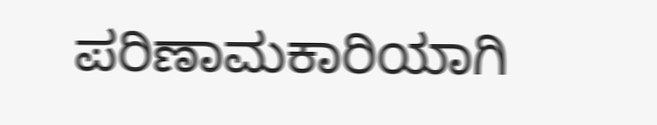ಪರಿಣಾಮಕಾರಿಯಾಗಿ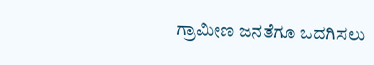ಗ್ರಾಮೀಣ ಜನತೆಗೂ ಒದಗಿಸಲು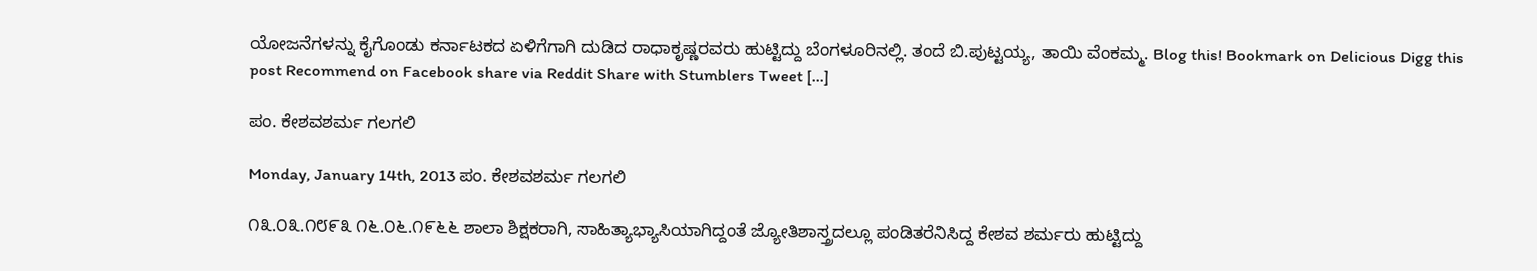ಯೋಜನೆಗಳನ್ನು ಕೈಗೊಂಡು ಕರ್ನಾಟಕದ ಏಳಿಗೆಗಾಗಿ ದುಡಿದ ರಾಧಾಕೃಷ್ಣರವರು ಹುಟ್ಟಿದ್ದು ಬೆಂಗಳೂರಿನಲ್ಲಿ. ತಂದೆ ಬಿ.ಪುಟ್ಟಯ್ಯ, ತಾಯಿ ವೆಂಕಮ್ಮ. Blog this! Bookmark on Delicious Digg this post Recommend on Facebook share via Reddit Share with Stumblers Tweet [...]

ಪಂ. ಕೇಶವಶರ್ಮ ಗಲಗಲಿ

Monday, January 14th, 2013 ಪಂ. ಕೇಶವಶರ್ಮ ಗಲಗಲಿ

೧೩.೦೩.೧೮೯೩ ೧೬.೦೬.೧೯೬೬ ಶಾಲಾ ಶಿಕ್ಷಕರಾಗಿ, ಸಾಹಿತ್ಯಾಭ್ಯಾಸಿಯಾಗಿದ್ದಂತೆ ಜ್ಯೋತಿಶಾಸ್ತ್ರದಲ್ಲೂ ಪಂಡಿತರೆನಿಸಿದ್ದ ಕೇಶವ ಶರ್ಮರು ಹುಟ್ಟಿದ್ದು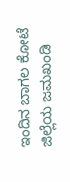ಇಂದಿನ ಬಾಗಲ ಕೋಟೆ ಜಿಲ್ಲೆಯ ಜಮಖಂಡಿ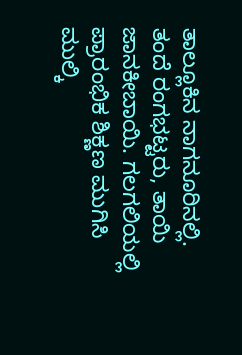ತಾಲ್ಲೂಕಿನ ನಾಗನೂರಿನಲ್ಲಿ. ತಂದೆ ರಂಗಭಟ್ಟರು, ತಾಯಿ ಜಾನಕೀಬಾಯಿ. ಗಲಗಲಿಯಲ್ಲಿ ಪ್ರಾರಂಭಿಕ ಶಿಕ್ಣಣ ಮುಗಿಸಿ ಮುಲ್ಕಿ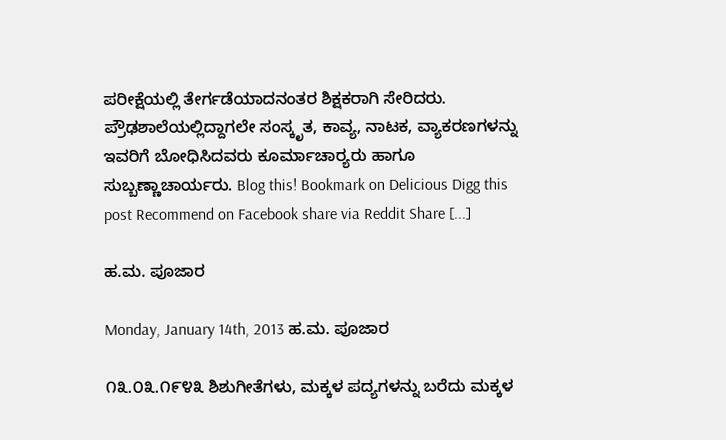ಪರೀಕ್ಷೆಯಲ್ಲಿ ತೇರ್ಗಡೆಯಾದನಂತರ ಶಿಕ್ಷಕರಾಗಿ ಸೇರಿದರು. ಪ್ರೌಢಶಾಲೆಯಲ್ಲಿದ್ದಾಗಲೇ ಸಂಸ್ಕೃತ, ಕಾವ್ಯ, ನಾಟಕ, ವ್ಯಾಕರಣಗಳನ್ನು ಇವರಿಗೆ ಬೋಧಿಸಿದವರು ಕೂರ್ಮಾಚಾರ‍್ಯರು ಹಾಗೂ ಸುಬ್ಬಣ್ಣಾಚಾರ್ಯರು. Blog this! Bookmark on Delicious Digg this post Recommend on Facebook share via Reddit Share [...]

ಹ.ಮ. ಪೂಜಾರ

Monday, January 14th, 2013 ಹ.ಮ. ಪೂಜಾರ

೧೩.೦೩.೧೯೪೩ ಶಿಶುಗೀತೆಗಳು, ಮಕ್ಕಳ ಪದ್ಯಗಳನ್ನು ಬರೆದು ಮಕ್ಕಳ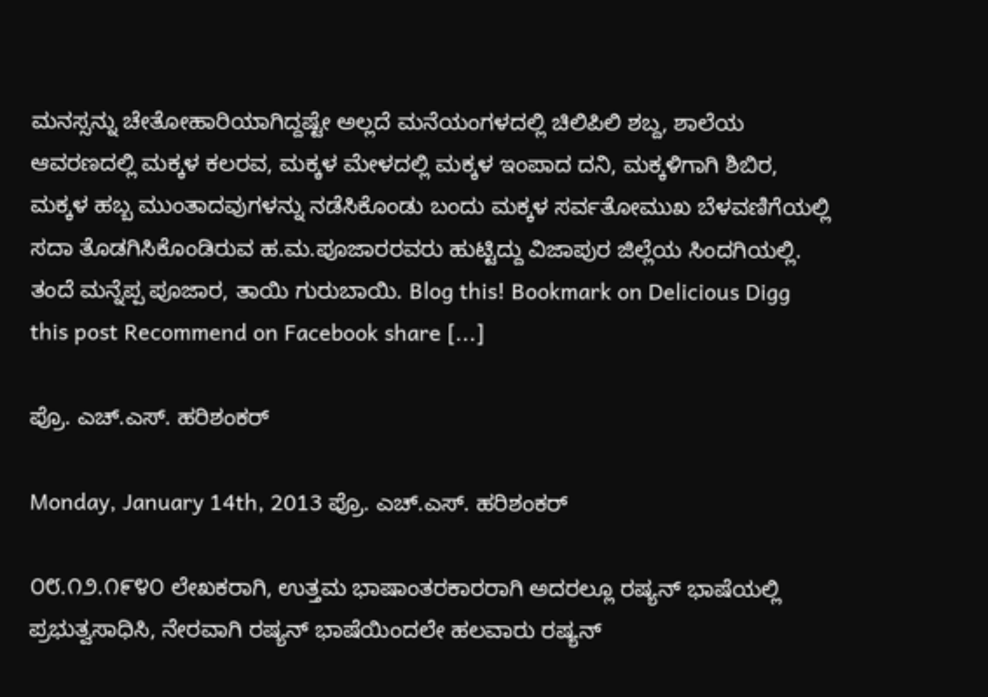ಮನಸ್ಸನ್ನು ಚೇತೋಹಾರಿಯಾಗಿದ್ದಷ್ಟೇ ಅಲ್ಲದೆ ಮನೆಯಂಗಳದಲ್ಲಿ ಚಿಲಿಪಿಲಿ ಶಬ್ದ, ಶಾಲೆಯ ಆವರಣದಲ್ಲಿ ಮಕ್ಕಳ ಕಲರವ, ಮಕ್ಕಳ ಮೇಳದಲ್ಲಿ ಮಕ್ಕಳ ಇಂಪಾದ ದನಿ, ಮಕ್ಕಳಿಗಾಗಿ ಶಿಬಿರ, ಮಕ್ಕಳ ಹಬ್ಬ ಮುಂತಾದವುಗಳನ್ನು ನಡೆಸಿಕೊಂಡು ಬಂದು ಮಕ್ಕಳ ಸರ್ವತೋಮುಖ ಬೆಳವಣಿಗೆಯಲ್ಲಿ ಸದಾ ತೊಡಗಿಸಿಕೊಂಡಿರುವ ಹ.ಮ.ಪೂಜಾರರವರು ಹುಟ್ಟಿದ್ದು ವಿಜಾಪುರ ಜಿಲ್ಲೆಯ ಸಿಂದಗಿಯಲ್ಲಿ. ತಂದೆ ಮನ್ನೆಪ್ಪ ಪೂಜಾರ, ತಾಯಿ ಗುರುಬಾಯಿ. Blog this! Bookmark on Delicious Digg this post Recommend on Facebook share [...]

ಪ್ರೊ. ಎಚ್.ಎಸ್. ಹರಿಶಂಕರ್

Monday, January 14th, 2013 ಪ್ರೊ. ಎಚ್.ಎಸ್. ಹರಿಶಂಕರ್

೦೮.೧೨.೧೯೪೦ ಲೇಖಕರಾಗಿ, ಉತ್ತಮ ಭಾಷಾಂತರಕಾರರಾಗಿ ಅದರಲ್ಲೂ ರಷ್ಯನ್ ಭಾಷೆಯಲ್ಲಿ ಪ್ರಭುತ್ವಸಾಧಿಸಿ, ನೇರವಾಗಿ ರಷ್ಯನ್ ಭಾಷೆಯಿಂದಲೇ ಹಲವಾರು ರಷ್ಯನ್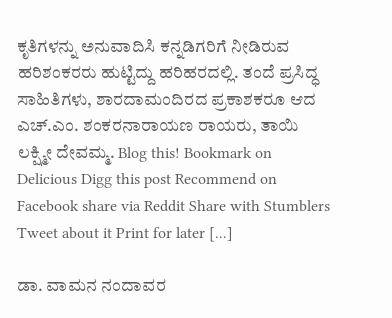ಕೃತಿಗಳನ್ನು ಅನುವಾದಿಸಿ ಕನ್ನಡಿಗರಿಗೆ ನೀಡಿರುವ ಹರಿಶಂಕರರು ಹುಟ್ಟಿದ್ದು ಹರಿಹರದಲ್ಲಿ. ತಂದೆ ಪ್ರಸಿದ್ಧ ಸಾಹಿತಿಗಳು, ಶಾರದಾಮಂದಿರದ ಪ್ರಕಾಶಕರೂ ಆದ ಎಚ್.ಎಂ. ಶಂಕರನಾರಾಯಣ ರಾಯರು, ತಾಯಿ ಲಕ್ಷ್ಮೀ ದೇವಮ್ಮ. Blog this! Bookmark on Delicious Digg this post Recommend on Facebook share via Reddit Share with Stumblers Tweet about it Print for later [...]

ಡಾ. ವಾಮನ ನಂದಾವರ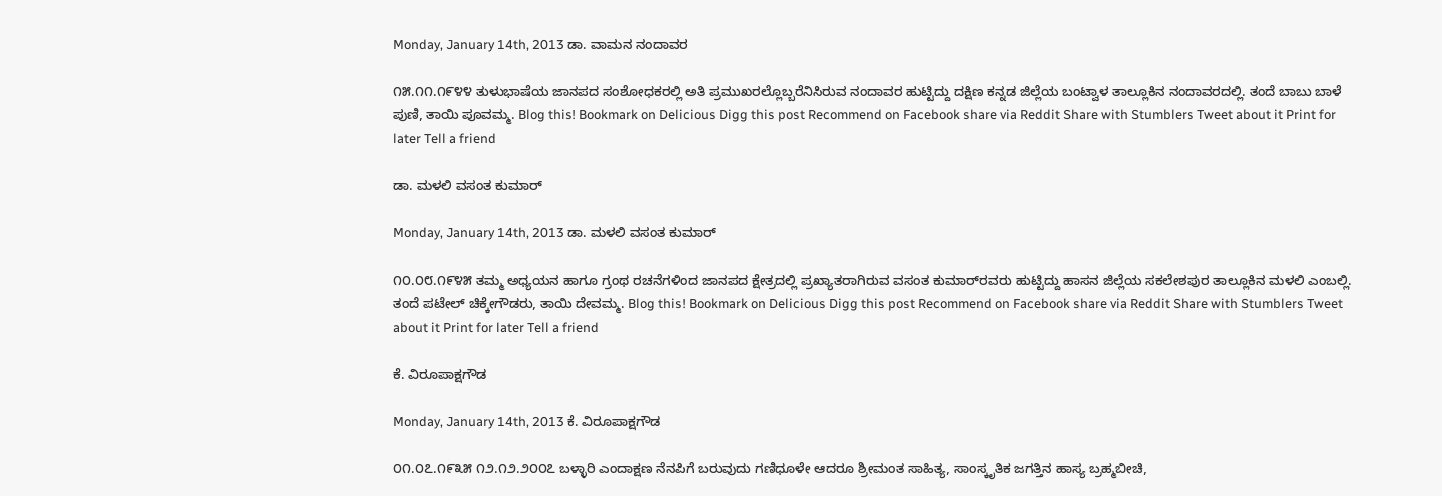Monday, January 14th, 2013 ಡಾ. ವಾಮನ ನಂದಾವರ

೧೫.೧೧.೧೯೪೪ ತುಳುಭಾಷೆಯ ಜಾನಪದ ಸಂಶೋಧಕರಲ್ಲಿ ಅತಿ ಪ್ರಮುಖರಲ್ಲೊಬ್ಬರೆನಿಸಿರುವ ನಂದಾವರ ಹುಟ್ಟಿದ್ದು ದಕ್ಷಿಣ ಕನ್ನಡ ಜಿಲ್ಲೆಯ ಬಂಟ್ವಾಳ ತಾಲ್ಲೂಕಿನ ನಂದಾವರದಲ್ಲಿ. ತಂದೆ ಬಾಬು ಬಾಳೆ ಪುಣಿ, ತಾಯಿ ಪೂವಮ್ಮ. Blog this! Bookmark on Delicious Digg this post Recommend on Facebook share via Reddit Share with Stumblers Tweet about it Print for later Tell a friend

ಡಾ. ಮಳಲಿ ವಸಂತ ಕುಮಾರ್

Monday, January 14th, 2013 ಡಾ. ಮಳಲಿ ವಸಂತ ಕುಮಾರ್

೧೦.೦೮.೧೯೪೫ ತಮ್ಮ ಅಧ್ಯಯನ ಹಾಗೂ ಗ್ರಂಥ ರಚನೆಗಳಿಂದ ಜಾನಪದ ಕ್ಷೇತ್ರದಲ್ಲಿ ಪ್ರಖ್ಯಾತರಾಗಿರುವ ವಸಂತ ಕುಮಾರ್‌ರವರು ಹುಟ್ಟಿದ್ದು ಹಾಸನ ಜಿಲ್ಲೆಯ ಸಕಲೇಶಪುರ ತಾಲ್ಲೂಕಿನ ಮಳಲಿ ಎಂಬಲ್ಲಿ. ತಂದೆ ಪಟೇಲ್ ಚಿಕ್ಕೇಗೌಡರು, ತಾಯಿ ದೇವಮ್ಮ. Blog this! Bookmark on Delicious Digg this post Recommend on Facebook share via Reddit Share with Stumblers Tweet about it Print for later Tell a friend

ಕೆ. ವಿರೂಪಾಕ್ಷಗೌಡ

Monday, January 14th, 2013 ಕೆ. ವಿರೂಪಾಕ್ಷಗೌಡ

೦೧.೦೭.೧೯೩೫ ೧೨.೧೨.೨೦೦೭ ಬಳ್ಳಾರಿ ಎಂದಾಕ್ಷಣ ನೆನಪಿಗೆ ಬರುವುದು ಗಣಿಧೂಳೇ ಆದರೂ ಶ್ರೀಮಂತ ಸಾಹಿತ್ಯ, ಸಾಂಸ್ಕೃತಿಕ ಜಗತ್ತಿನ ಹಾಸ್ಯ ಬ್ರಹ್ಮಬೀಚಿ,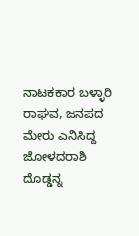ನಾಟಕಕಾರ ಬಳ್ಳಾರಿ ರಾಘವ, ಜನಪದ ಮೇರು ಎನಿಸಿದ್ದ ಜೋಳದರಾಶಿ ದೊಡ್ಡನ್ನ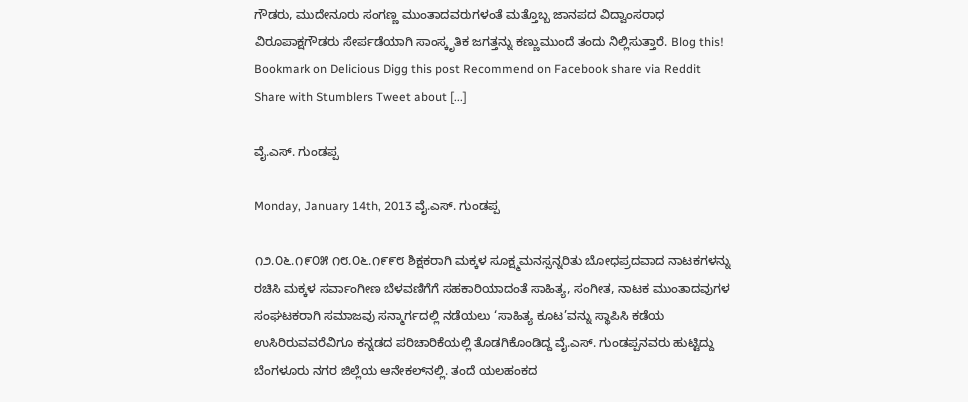ಗೌಡರು, ಮುದೇನೂರು ಸಂಗಣ್ಣ ಮುಂತಾದವರುಗಳಂತೆ ಮತ್ತೊಬ್ಬ ಜಾನಪದ ವಿದ್ವಾಂಸರಾಧ ವಿರೂಪಾಕ್ಷಗೌಡರು ಸೇರ್ಪಡೆಯಾಗಿ ಸಾಂಸ್ಕೃತಿಕ ಜಗತ್ತನ್ನು ಕಣ್ಣುಮುಂದೆ ತಂದು ನಿಲ್ಲಿಸುತ್ತಾರೆ. Blog this! Bookmark on Delicious Digg this post Recommend on Facebook share via Reddit Share with Stumblers Tweet about [...]

ವೈ.ಎಸ್. ಗುಂಡಪ್ಪ

Monday, January 14th, 2013 ವೈ.ಎಸ್. ಗುಂಡಪ್ಪ

೧೨.೦೬.೧೯೦೫ ೧೮.೦೬.೧೯೯೮ ಶಿಕ್ಷಕರಾಗಿ ಮಕ್ಕಳ ಸೂಕ್ಷ್ಮಮನಸ್ಸನ್ನರಿತು ಬೋಧಪ್ರದವಾದ ನಾಟಕಗಳನ್ನು ರಚಿಸಿ ಮಕ್ಕಳ ಸರ್ವಾಂಗೀಣ ಬೆಳವಣಿಗೆಗೆ ಸಹಕಾರಿಯಾದಂತೆ ಸಾಹಿತ್ಯ, ಸಂಗೀತ, ನಾಟಕ ಮುಂತಾದವುಗಳ ಸಂಘಟಕರಾಗಿ ಸಮಾಜವು ಸನ್ಮಾರ್ಗದಲ್ಲಿ ನಡೆಯಲು ‘ಸಾಹಿತ್ಯ ಕೂಟ’ವನ್ನು ಸ್ಥಾಪಿಸಿ ಕಡೆಯ ಉಸಿರಿರುವವರೆವಿಗೂ ಕನ್ನಡದ ಪರಿಚಾರಿಕೆಯಲ್ಲಿ ತೊಡಗಿಕೊಂಡಿದ್ದ ವೈ.ಎಸ್. ಗುಂಡಪ್ಪನವರು ಹುಟ್ಟಿದ್ದು ಬೆಂಗಳೂರು ನಗರ ಜಿಲ್ಲೆಯ ಆನೇಕಲ್‌ನಲ್ಲಿ. ತಂದೆ ಯಲಹಂಕದ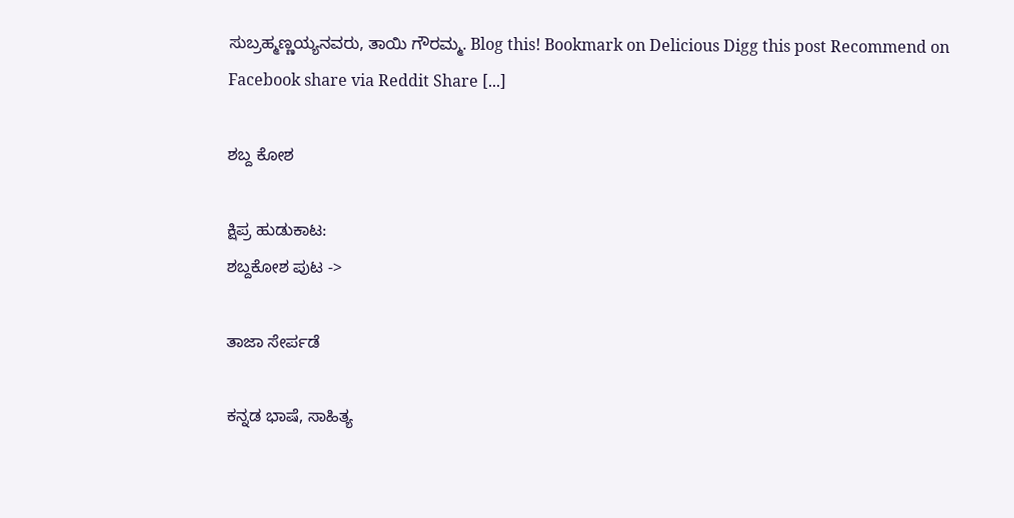ಸುಬ್ರಹ್ಮಣ್ಣಯ್ಯನವರು, ತಾಯಿ ಗೌರಮ್ಮ. Blog this! Bookmark on Delicious Digg this post Recommend on Facebook share via Reddit Share [...]

ಶಬ್ದ ಕೋಶ

ಕ್ಷಿಪ್ರ ಹುಡುಕಾಟ:
ಶಬ್ದಕೋಶ ಪುಟ ->

ತಾಜಾ ಸೇರ್ಪಡೆ

ಕನ್ನಡ ಭಾಷೆ, ಸಾಹಿತ್ಯ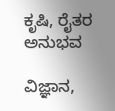ಕೃಷಿ, ರೈತರ ಅನುಭವ

ವಿಜ್ಞಾನ,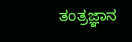ತಂತ್ರಜ್ಞಾನ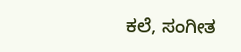ಕಲೆ, ಸಂಗೀತ